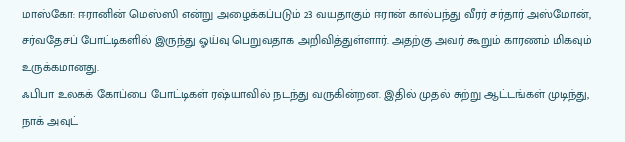மாஸ்கோ: ஈரானின் மெஸ்ஸி என்று அழைக்கப்படும் 23 வயதாகும் ஈரான் கால்பந்து வீரர் சர்தார் அஸ்மோன், சர்வதேசப் போட்டிகளில் இருந்து ஓய்வு பெறுவதாக அறிவித்துள்ளார். அதற்கு அவர் கூறும் காரணம் மிகவும் உருக்கமானது.
ஃபிபா உலகக் கோப்பை போட்டிகள் ரஷ்யாவில் நடந்து வருகின்றன. இதில் முதல் சுற்று ஆட்டங்கள் முடிந்து, நாக் அவுட்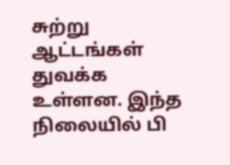சுற்று ஆட்டங்கள் துவக்க உள்ளன. இந்த நிலையில் பி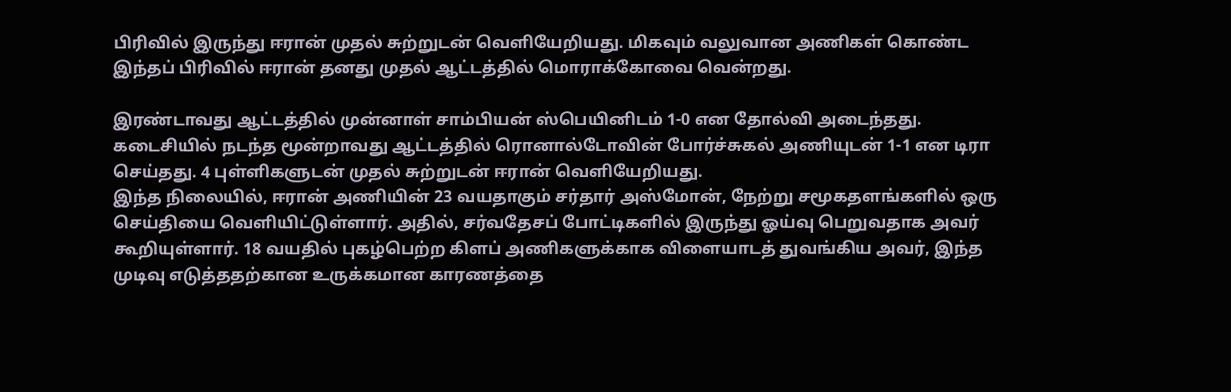பிரிவில் இருந்து ஈரான் முதல் சுற்றுடன் வெளியேறியது. மிகவும் வலுவான அணிகள் கொண்ட இந்தப் பிரிவில் ஈரான் தனது முதல் ஆட்டத்தில் மொராக்கோவை வென்றது.

இரண்டாவது ஆட்டத்தில் முன்னாள் சாம்பியன் ஸ்பெயினிடம் 1-0 என தோல்வி அடைந்தது. கடைசியில் நடந்த மூன்றாவது ஆட்டத்தில் ரொனால்டோவின் போர்ச்சுகல் அணியுடன் 1-1 என டிரா செய்தது. 4 புள்ளிகளுடன் முதல் சுற்றுடன் ஈரான் வெளியேறியது.
இந்த நிலையில், ஈரான் அணியின் 23 வயதாகும் சர்தார் அஸ்மோன், நேற்று சமூகதளங்களில் ஒரு செய்தியை வெளியிட்டுள்ளார். அதில், சர்வதேசப் போட்டிகளில் இருந்து ஓய்வு பெறுவதாக அவர் கூறியுள்ளார். 18 வயதில் புகழ்பெற்ற கிளப் அணிகளுக்காக விளையாடத் துவங்கிய அவர், இந்த முடிவு எடுத்ததற்கான உருக்கமான காரணத்தை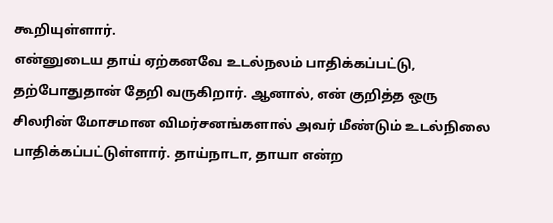கூறியுள்ளார்.
என்னுடைய தாய் ஏற்கனவே உடல்நலம் பாதிக்கப்பட்டு, தற்போதுதான் தேறி வருகிறார். ஆனால், என் குறித்த ஒரு சிலரின் மோசமான விமர்சனங்களால் அவர் மீண்டும் உடல்நிலை பாதிக்கப்பட்டுள்ளார். தாய்நாடா, தாயா என்ற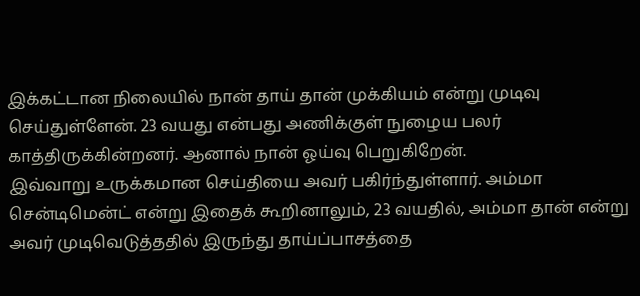இக்கட்டான நிலையில் நான் தாய் தான் முக்கியம் என்று முடிவு செய்துள்ளேன். 23 வயது என்பது அணிக்குள் நுழைய பலர் காத்திருக்கின்றனர். ஆனால் நான் ஓய்வு பெறுகிறேன்.
இவ்வாறு உருக்கமான செய்தியை அவர் பகிர்ந்துள்ளார். அம்மா சென்டிமென்ட் என்று இதைக் கூறினாலும், 23 வயதில், அம்மா தான் என்று அவர் முடிவெடுத்ததில் இருந்து தாய்ப்பாசத்தை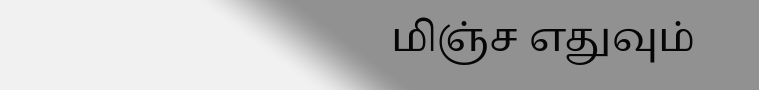மிஞ்ச எதுவும்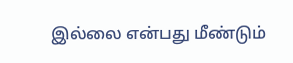இல்லை என்பது மீண்டும்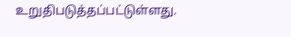உறுதிபடுத்தப்பட்டுள்ளது.